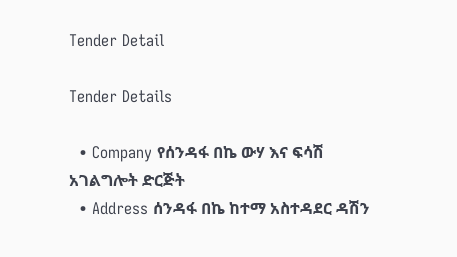Tender Detail

Tender Details

  • Company የሰንዳፋ በኬ ውሃ እና ፍሳሽ አገልግሎት ድርጅት
  • Address ሰንዳፋ በኬ ከተማ አስተዳደር ዳሽን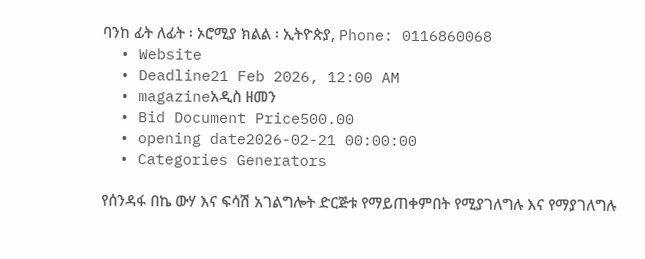ባንከ ፊት ለፊት ፡ ኦሮሚያ ክልል ፡ ኢትዮጵያ, Phone: 0116860068
  • Website
  • Deadline21 Feb 2026, 12:00 AM
  • magazineአዲስ ዘመን
  • Bid Document Price500.00
  • opening date2026-02-21 00:00:00
  • Categories Generators

የሰንዳፋ በኬ ውሃ እና ፍሳሽ አገልግሎት ድርጅቱ የማይጠቀምበት የሚያገለግሉ እና የማያገለግሉ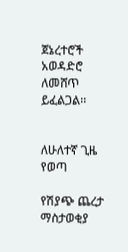ጀኔረተሮች አወዳድሮ ለመሸጥ ይፈልጋል፡፡


ለሁለተኛ ጊዜ የወጣ

የሽያጭ ጨረታ ማስታወቂያ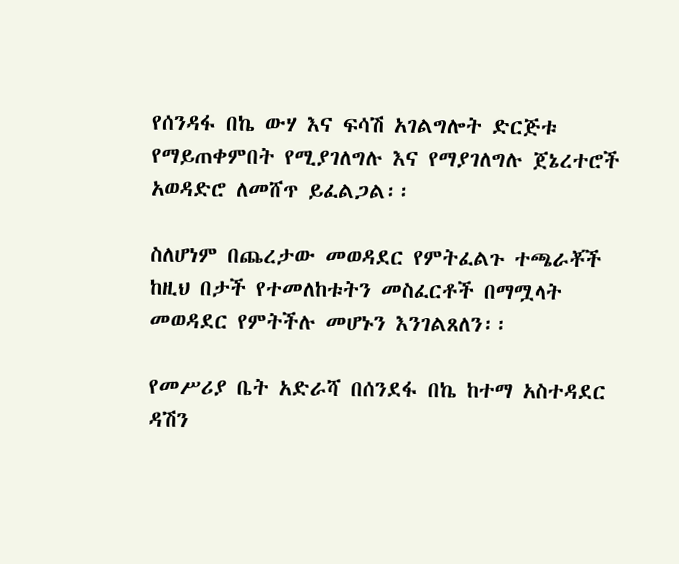የሰንዳፋ በኬ ውሃ እና ፍሳሽ አገልግሎት ድርጅቱ የማይጠቀምበት የሚያገለግሉ እና የማያገለግሉ ጀኔረተሮች አወዳድሮ ለመሸጥ ይፈልጋል፡፡

ስለሆነም በጨረታው መወዳደር የምትፈልጉ ተጫራቾች ከዚህ በታች የተመለከቱትን መስፈርቶች በማሟላት መወዳደር የምትችሉ መሆኑን እንገልጸለን፡፡

የመሥሪያ ቤት አድራሻ በሰንደፋ በኬ ከተማ አስተዳደር ዳሽን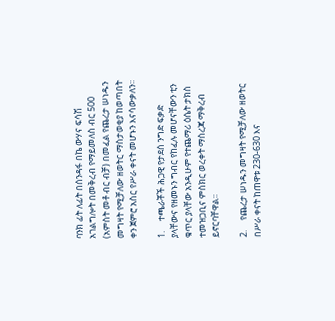ባንክ ፊት ለፊት በሰንዳፋ በኬ ውሃና ፍሳሽ አገልግሎት በመቅረብ የማይመለስ ብር 500 (አምስት መቶ ብር ብቻ) በመፈል የጨረታ ሠነዱን መግዛት የሚቻለው ዘወትር ማስታወቂያ ከወጣበት ቀን ጀምሮ አስር የሥራ ቀናት መሆኑን እናሳውቃለን፡፡

1.     ተጫራቾች ሕጋዊ የታደሰ ንግድ ፍቃድ ያላቸውና የዘመኑን ግብር የከፈሉ መሆናቸውን ቲን ቁጥር ያላቸው አንዲሁም የተጨማሪ ዕሴት ታክስ ተመዝጋቢና ምስክር ወረቀት ማስረጃ ማቅረብ ይኖርባቸዋል፡፡

2.     የጨረታ ሠነዱን መግዛት የሚቻለው ዘወትር በሥራ ቀናት ከጠዋቱ 230-630 እና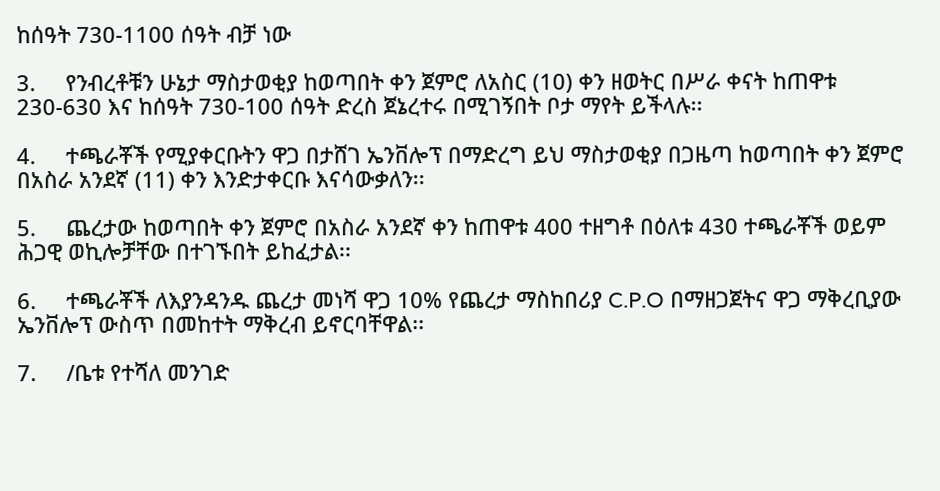ከሰዓት 730-1100 ሰዓት ብቻ ነው

3.     የንብረቶቹን ሁኔታ ማስታወቂያ ከወጣበት ቀን ጀምሮ ለአስር (10) ቀን ዘወትር በሥራ ቀናት ከጠዋቱ 230-630 እና ከሰዓት 730-100 ሰዓት ድረስ ጀኔረተሩ በሚገኝበት ቦታ ማየት ይችላሉ፡፡

4.     ተጫራቾች የሚያቀርቡትን ዋጋ በታሸገ ኤንቨሎፕ በማድረግ ይህ ማስታወቂያ በጋዜጣ ከወጣበት ቀን ጀምሮ በአስራ አንደኛ (11) ቀን እንድታቀርቡ እናሳውቃለን፡፡

5.     ጨረታው ከወጣበት ቀን ጀምሮ በአስራ አንደኛ ቀን ከጠዋቱ 400 ተዘግቶ በዕለቱ 430 ተጫራቾች ወይም ሕጋዊ ወኪሎቻቸው በተገኙበት ይከፈታል፡፡

6.     ተጫራቾች ለእያንዳንዱ ጨረታ መነሻ ዋጋ 10% የጨረታ ማስከበሪያ C.P.O በማዘጋጀትና ዋጋ ማቅረቢያው ኤንቨሎፕ ውስጥ በመከተት ማቅረብ ይኖርባቸዋል፡፡

7.     /ቤቱ የተሻለ መንገድ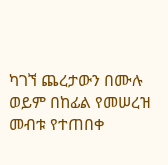ካገኘ ጨረታውን በሙሉ ወይም በከፊል የመሠረዝ መብቱ የተጠበቀ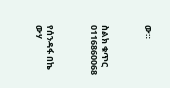ው።



ስልክ ቁጥር 0116860068



የሰንዳፋ በኬ ውሃ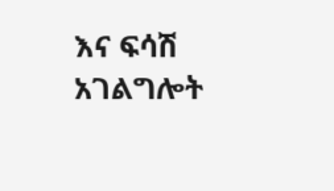እና ፍሳሽ አገልግሎት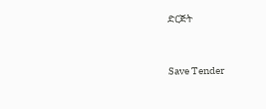ድርጅት



Save Tender